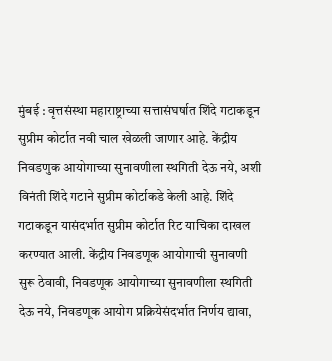मुंबई : वृत्तसंस्था महाराष्ट्राच्या सत्तासंघर्षात शिंदे गटाकडून सुप्रीम कोर्टात नवी चाल खेळली जाणार आहे. केंद्रीय निवडणुक आयोगाच्या सुनावणीला स्थगिती देऊ नये, अशी विनंती शिंदे गटाने सुप्रीम कोर्टाकडे केली आहे. शिंदे गटाकडून यासंदर्भात सुप्रीम कोर्टात रिट याचिका दाखल करण्यात आली. केंद्रीय निवडणूक आयोगाची सुनावणी सुरू ठेवावी, निवडणूक आयोगाच्या सुनावणीला स्थगिती देऊ नये, निवडणूक आयोग प्रक्रियेसंदर्भात निर्णय द्यावा,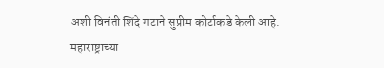अशी विनंती शिंदे गटाने सुप्रीम कोर्टाकडे केली आहे. महाराष्ट्राच्या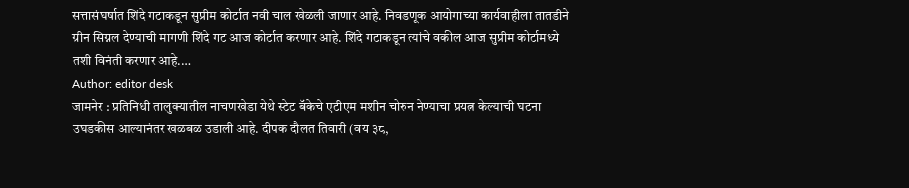सत्तासंघर्षात शिंदे गटाकडून सुप्रीम कोर्टात नवी चाल खेळली जाणार आहे. निवडणूक आयोगाच्या कार्यवाहीला तातडीने ग्रीन सिग्नल देण्याची मागणी शिंदे गट आज कोर्टात करणार आहे. शिंदे गटाकडून त्यांचे वकील आज सुप्रीम कोर्टामध्ये तशी विनंती करणार आहे.…
Author: editor desk
जामनेर : प्रतिनिधी तालुक्यातील नाचणखेडा येथे स्टेट बॅकेचे एटीएम मशीन चोरुन नेण्याचा प्रयत्न केल्याची घटना उघडकीस आल्यानंतर खळबळ उडाली आहे. दीपक दौलत तिवारी (वय ३८,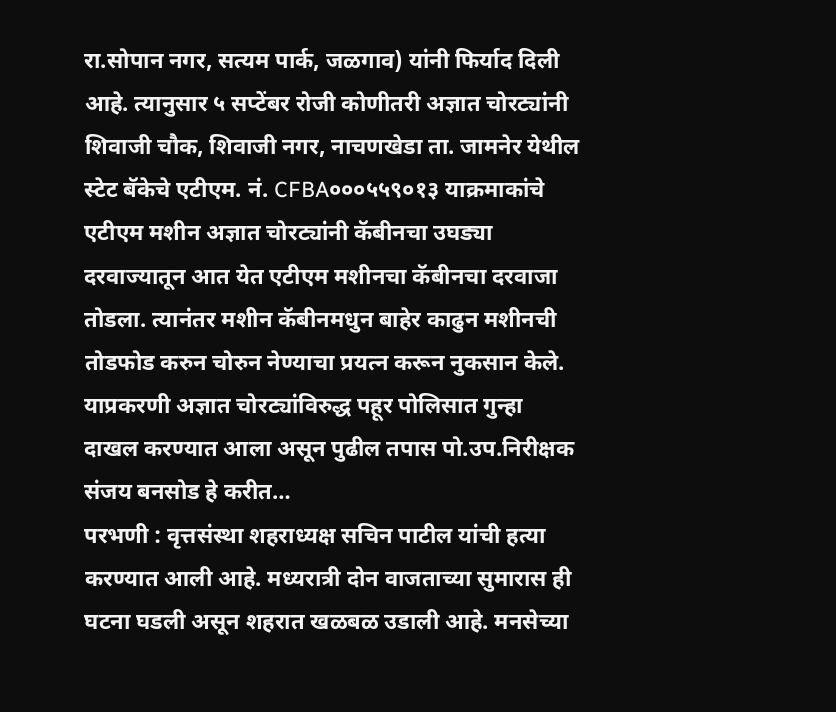रा.सोपान नगर, सत्यम पार्क, जळगाव) यांनी फिर्याद दिली आहे. त्यानुसार ५ सप्टेंबर रोजी कोणीतरी अज्ञात चोरट्यांनी शिवाजी चौक, शिवाजी नगर, नाचणखेडा ता. जामनेर येथील स्टेट बॅकेचे एटीएम. नं. CFBA०००५५९०१३ याक्रमाकांचे एटीएम मशीन अज्ञात चोरट्यांनी कॅबीनचा उघड्या दरवाज्यातून आत येत एटीएम मशीनचा कॅबीनचा दरवाजा तोडला. त्यानंतर मशीन कॅबीनमधुन बाहेर काढुन मशीनची तोडफोड करुन चोरुन नेण्याचा प्रयत्न करून नुकसान केले. याप्रकरणी अज्ञात चोरट्यांविरुद्ध पहूर पोलिसात गुन्हा दाखल करण्यात आला असून पुढील तपास पो.उप.निरीक्षक संजय बनसोड हे करीत…
परभणी : वृत्तसंस्था शहराध्यक्ष सचिन पाटील यांची हत्या करण्यात आली आहे. मध्यरात्री दोन वाजताच्या सुमारास ही घटना घडली असून शहरात खळबळ उडाली आहे. मनसेच्या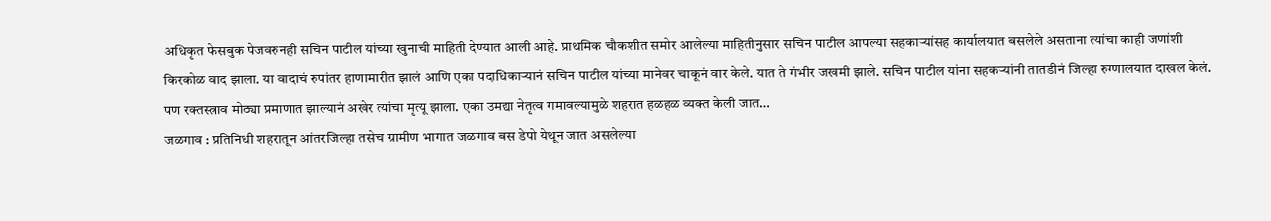अधिकृत फेसबुक पेजवरुनही सचिन पाटील यांच्या खुनाची माहिती देण्यात आली आहे. प्राथमिक चौकशीत समोर आलेल्या माहितीनुसार सचिन पाटील आपल्या सहकाऱ्यांसह कार्यालयात बसलेले असताना त्यांचा काही जणांशी किरकोळ वाद झाला. या वादाचं रुपांतर हाणामारीत झालं आणि एका पदाधिकाऱ्यानं सचिन पाटील यांच्या मानेवर चाकूनं वार केले. यात ते गंभीर जखमी झाले. सचिन पाटील यांना सहकऱ्यांनी तातडीनं जिल्हा रुग्णालयात दाखल केलं. पण रक्तस्त्राव मोठ्या प्रमाणात झाल्यानं अखेर त्यांचा मृत्यू झाला. एका उमद्या नेतृत्व गमावल्यामुळे शहरात हळहळ व्यक्त केली जात…
जळगाव : प्रतिनिधी शहरातून आंतरजिल्हा तसेच ग्रामीण भागात जळगाव बस डेपो येथून जात असलेल्या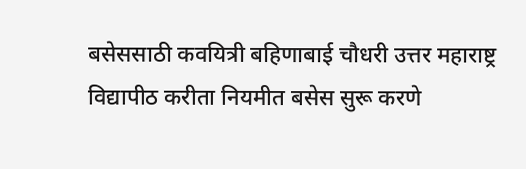बसेससाठी कवयित्री बहिणाबाई चौधरी उत्तर महाराष्ट्र विद्यापीठ करीता नियमीत बसेस सुरू करणे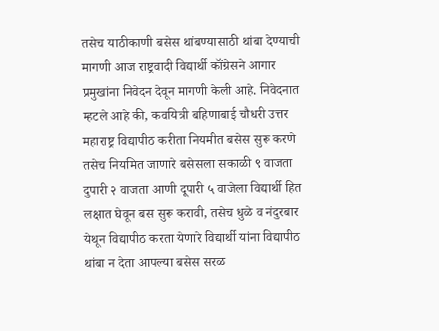तसेच याठीकाणी बसेस थांबण्यासाठी थांबा देण्याची मागणी आज राष्ट्रवादी विद्यार्थी कॉंग्रेसने आगार प्रमुखांना निवेदन देवून मागणी केली आहे. निवेदनात म्हटले आहे की, कवयित्री बहिणाबाई चौधरी उत्तर महाराष्ट्र विद्यापीठ करीता नियमीत बसेस सुरू करणे तसेच नियमित जाणारे बसेसला सकाळी ९ वाजता दुपारी २ वाजता आणी दूपारी ५ वाजेला विद्यार्थी हित लक्षात घेवून बस सुरू करावी, तसेच धुळे व नंदुरबार येथून विद्यापीठ करता येणारे विद्यार्थी यांना विद्यापीठ थांबा न देता आपल्या बसेस सरळ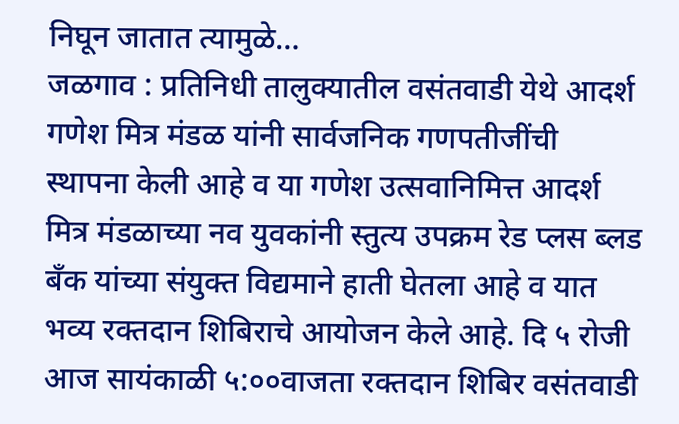निघून जातात त्यामुळे…
जळगाव : प्रतिनिधी तालुक्यातील वसंतवाडी येथे आदर्श गणेश मित्र मंडळ यांनी सार्वजनिक गणपतीजींची स्थापना केली आहे व या गणेश उत्सवानिमित्त आदर्श मित्र मंडळाच्या नव युवकांनी स्तुत्य उपक्रम रेड प्लस ब्लड बँक यांच्या संयुक्त विद्यमाने हाती घेतला आहे व यात भव्य रक्तदान शिबिराचे आयोजन केले आहे. दि ५ रोजी आज सायंकाळी ५:००वाजता रक्तदान शिबिर वसंतवाडी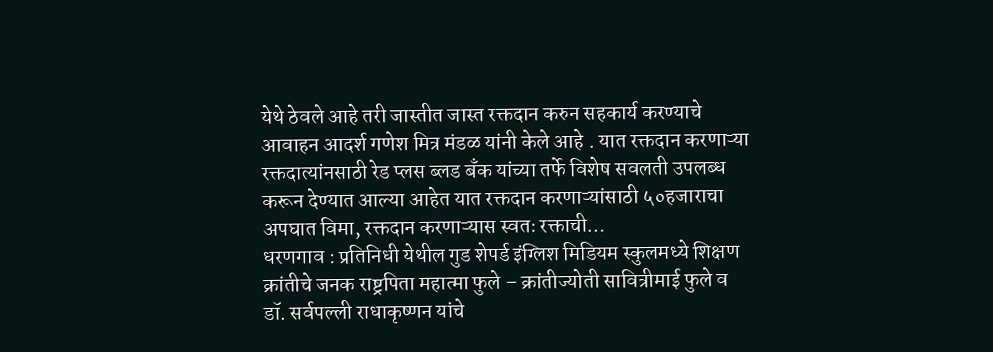येथे ठेवले आहे तरी जास्तीत जास्त रक्तदान करुन सहकार्य करण्याचे आवाहन आदर्श गणेश मित्र मंडळ यांनी केले आहे . यात रक्तदान करणाऱ्या रक्तदात्यांनसाठी रेड प्लस ब्लड बँक यांच्या तर्फे विशेष सवलती उपलब्ध करून देण्यात आल्या आहेत यात रक्तदान करणाऱ्यांसाठी ५०हजाराचा अपघात विमा, रक्तदान करणाऱ्यास स्वतः रक्ताची…
धरणगाव : प्रतिनिधी येथील गुड शेपर्ड इंग्लिश मिडियम स्कुलमध्ये शिक्षण क्रांतीचे जनक राष्ट्रपिता महात्मा फुले – क्रांतीज्योती सावित्रीमाई फुले व डॉ. सर्वपल्ली राधाकृष्णन यांचे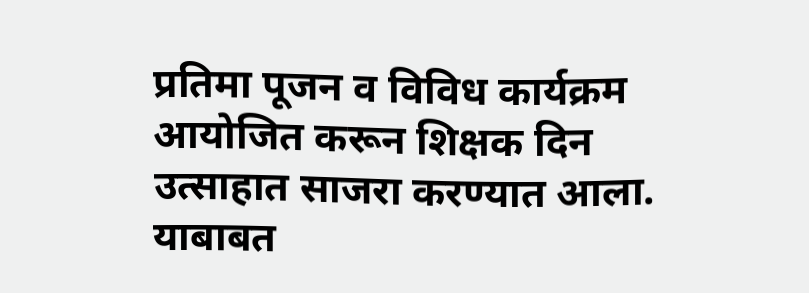प्रतिमा पूजन व विविध कार्यक्रम आयोजित करून शिक्षक दिन उत्साहात साजरा करण्यात आला. याबाबत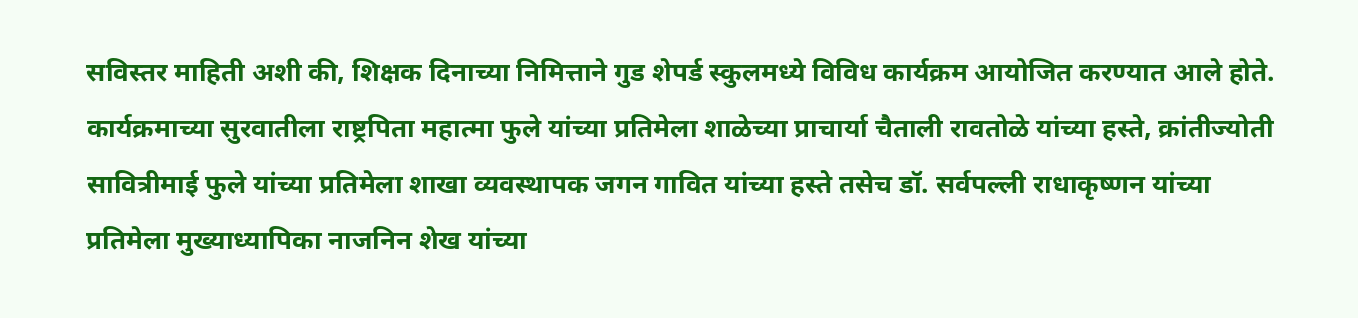सविस्तर माहिती अशी की, शिक्षक दिनाच्या निमित्ताने गुड शेपर्ड स्कुलमध्ये विविध कार्यक्रम आयोजित करण्यात आले होते. कार्यक्रमाच्या सुरवातीला राष्ट्रपिता महात्मा फुले यांच्या प्रतिमेला शाळेच्या प्राचार्या चैताली रावतोळे यांच्या हस्ते, क्रांतीज्योती सावित्रीमाई फुले यांच्या प्रतिमेला शाखा व्यवस्थापक जगन गावित यांच्या हस्ते तसेच डॉ. सर्वपल्ली राधाकृष्णन यांच्या प्रतिमेला मुख्याध्यापिका नाजनिन शेख यांच्या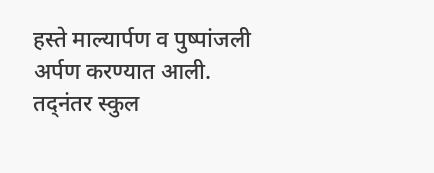हस्ते माल्यार्पण व पुष्पांजली अर्पण करण्यात आली. तद्नंतर स्कुल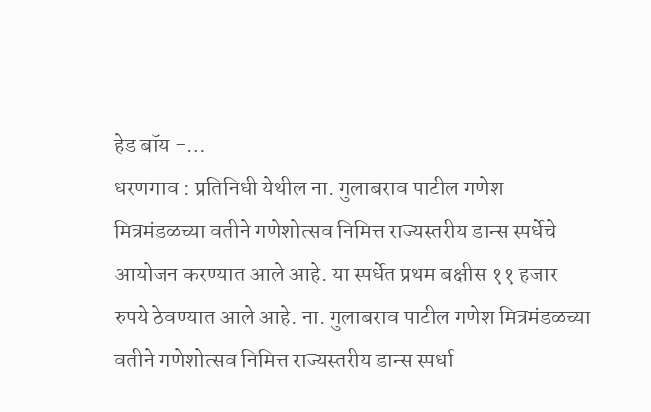हेड बॉय -…
धरणगाव : प्रतिनिधी येथील ना. गुलाबराव पाटील गणेश मित्रमंडळच्या वतीने गणेशोत्सव निमित्त राज्यस्तरीय डान्स स्पर्धेचे आयोजन करण्यात आले आहे. या स्पर्धेत प्रथम बक्षीस ११ हजार रुपये ठेवण्यात आले आहे. ना. गुलाबराव पाटील गणेश मित्रमंडळच्या वतीने गणेशोत्सव निमित्त राज्यस्तरीय डान्स स्पर्धा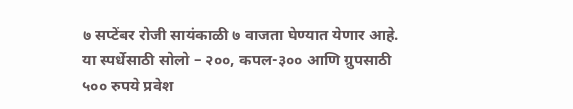७ सप्टेंबर रोजी सायंकाळी ७ वाजता घेण्यात येणार आहे. या स्पर्धेसाठी सोलो – २००, कपल-३०० आणि ग्रुपसाठी ५०० रुपये प्रवेश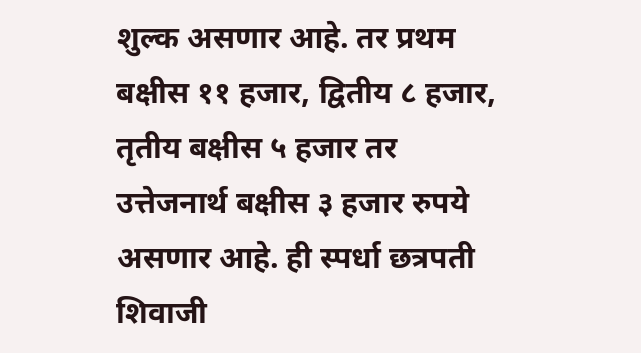शुल्क असणार आहे. तर प्रथम बक्षीस ११ हजार, द्वितीय ८ हजार, तृतीय बक्षीस ५ हजार तर उत्तेजनार्थ बक्षीस ३ हजार रुपये असणार आहे. ही स्पर्धा छत्रपती शिवाजी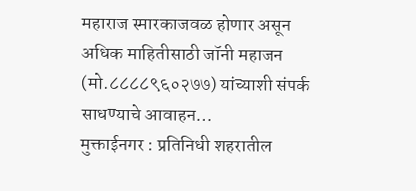महाराज स्मारकाजवळ होणार असून अधिक माहितीसाठी जॉनी महाजन (मो.८८८८९६०२७७) यांच्याशी संपर्क साधण्याचे आवाहन…
मुक्ताईनगर : प्रतिनिधी शहरातील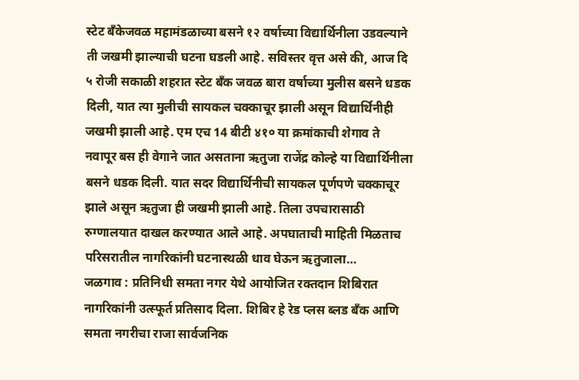स्टेट बँकेजवळ महामंडळाच्या बसने १२ वर्षाच्या विद्यार्थिनीला उडवल्याने ती जखमी झाल्याची घटना घडली आहे. सविस्तर वृत्त असे की, आज दि ५ रोजी सकाळी शहरात स्टेट बँक जवळ बारा वर्षाच्या मुलीस बसने धडक दिली, यात त्या मुलीची सायकल चक्काचूर झाली असून विद्यार्थिनीही जखमी झाली आहे. एम एच 14 बीटी ४१० या क्रमांकाची शेगाव ते नवापूर बस ही वेगाने जात असताना ऋतुजा राजेंद्र कोल्हे या विद्यार्थिनीला बसने धडक दिली. यात सदर विद्यार्थिनीची सायकल पूर्णपणे चक्काचूर झाले असून ऋतुजा ही जखमी झाली आहे. तिला उपचारासाठी रुग्णालयात दाखल करण्यात आले आहे. अपघाताची माहिती मिळताच परिसरातील नागरिकांनी घटनास्थळी धाव घेऊन ऋतुजाला…
जळगाव : प्रतिनिधी समता नगर येथे आयोजित रक्तदान शिबिरात नागरिकांनी उत्स्फूर्त प्रतिसाद दिला. शिबिर हे रेड प्लस ब्लड बँक आणि समता नगरीचा राजा सार्वजनिक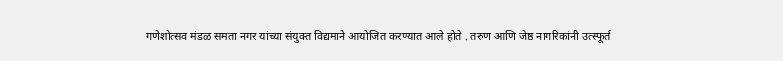गणेशोत्सव मंडळ समता नगर यांच्या संयुक्त विद्यमाने आयोजित करण्यात आले होते . तरुण आणि जेष्ठ नागरिकांनी उत्स्फूर्त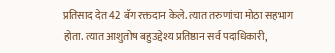प्रतिसाद देत 42 बॅग रक्तदान केले. त्यात तरुणांचा मोठा सहभाग होता. त्यात आशुतोष बहुउद्देश्य प्रतिष्ठान सर्व पदाधिकारी,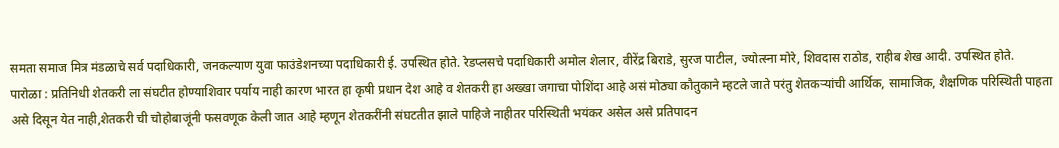समता समाज मित्र मंडळाचे सर्व पदाधिकारी, जनकल्याण युवा फाउंडेशनच्या पदाधिकारी ई. उपस्थित होते. रेडप्लसचे पदाधिकारी अमोल शेलार, वीरेंद्र बिराडे, सुरज पाटील, ज्योत्स्ना मोरे, शिवदास राठोड, राहीब शेख आदी. उपस्थित होते.
पारोळा : प्रतिनिधी शेतकरी ला संघटीत होण्याशिवार पर्याय नाही कारण भारत हा कृषी प्रधान देश आहे व शेतकरी हा अख्खा जगाचा पोशिंदा आहे असं मोठ्या कौतुकाने म्हटले जाते परंतु शेतकऱ्यांची आर्थिक, सामाजिक, शैक्षणिक परिस्थिती पाहता असे दिसून येत नाही,शेतकरी ची चोहोबाजूंनी फसवणूक केली जात आहे म्हणून शेतकरींनी संघटतीत झाले पाहिजे नाहीतर परिस्थिती भयंकर असेल असे प्रतिपादन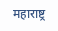महाराष्ट्र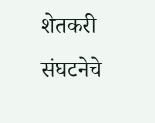शेतकरी संघटनेचे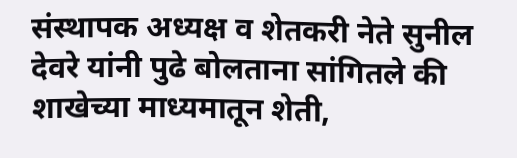संस्थापक अध्यक्ष व शेतकरी नेते सुनील देवरे यांनी पुढे बोलताना सांगितले की शाखेच्या माध्यमातून शेती,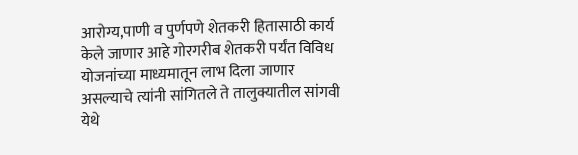आरोग्य,पाणी व पुर्णपणे शेतकरी हितासाठी कार्य केले जाणार आहे गोरगरीब शेतकरी पर्यंत विविध योजनांच्या माध्यमातून लाभ दिला जाणार असल्याचे त्यांनी सांगितले ते तालुक्यातील सांगवी येथे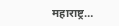महाराष्ट्र…